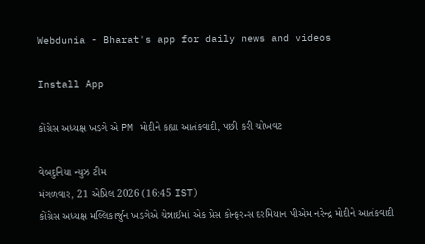Webdunia - Bharat's app for daily news and videos

Install App

કોંગ્રેસ અધ્યક્ષ ખડગે એ PM મોદીને કહ્યા આતંકવાદી, પછી કરી ચોખવટ

વેબદુનિયા ન્યુઝ ટીમ
મંગળવાર, 21 એપ્રિલ 2026 (16:45 IST)
કોંગ્રેસ અધ્યક્ષ મલ્લિકાર્જુન ખડગેએ ચેન્નાઈમાં એક પ્રેસ કોન્ફરન્સ દરમિયાન પીએમ નરેન્દ્ર મોદીને આતંકવાદી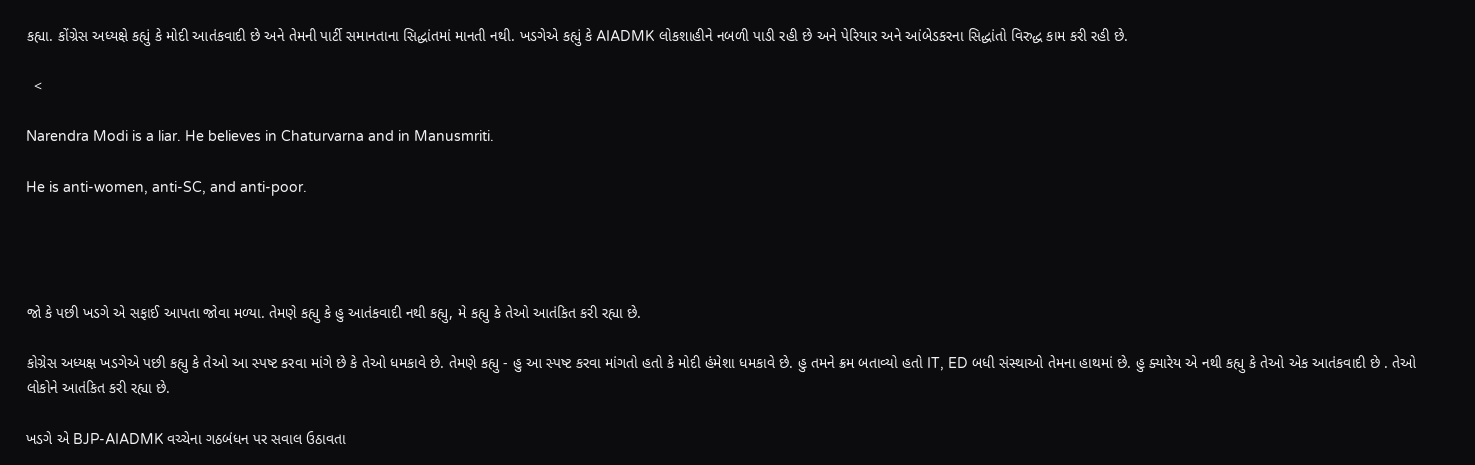કહ્યા. કોંગ્રેસ અધ્યક્ષે કહ્યું કે મોદી આતંકવાદી છે અને તેમની પાર્ટી સમાનતાના સિદ્ધાંતમાં માનતી નથી. ખડગેએ કહ્યું કે AIADMK લોકશાહીને નબળી પાડી રહી છે અને પેરિયાર અને આંબેડકરના સિદ્ધાંતો વિરુદ્ધ કામ કરી રહી છે.

  <

Narendra Modi is a liar. He believes in Chaturvarna and in Manusmriti.

He is anti-women, anti-SC, and anti-poor.




જો કે પછી ખડગે એ સફાઈ આપતા જોવા મળ્યા. તેમણે કહ્યુ કે હુ આતંકવાદી નથી કહ્યુ, મે કહ્યુ કે તેઓ આતંકિત કરી રહ્યા છે.

કોગ્રેસ અધ્યક્ષ ખડગેએ પછી કહ્યુ કે તેઓ આ સ્પષ્ટ કરવા માંગે છે કે તેઓ ધમકાવે છે. તેમણે કહ્યુ - હુ આ સ્પષ્ટ કરવા માંગતો હતો કે મોદી હંમેશા ધમકાવે છે. હુ તમને ક્રમ બતાવ્યો હતો IT, ED બધી સંસ્થાઓ તેમના હાથમાં છે. હુ ક્યારેય એ નથી કહ્યુ કે તેઓ એક આતંકવાદી છે . તેઓ લોકોને આતંકિત કરી રહ્યા છે.

ખડગે એ BJP-AIADMK વચ્ચેના ગઠબંધન પર સવાલ ઉઠાવતા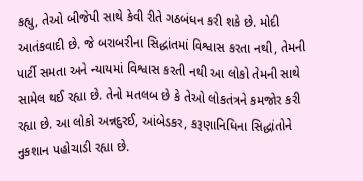કહ્યુ, તેઓ બીજેપી સાથે કેવી રીતે ગઠબંધન કરી શકે છે. મોદી આતંકવાદી છે. જે બરાબરીના સિદ્ધાંતમાં વિશ્વાસ કરતા નથી, તેમની પાર્ટી સમતા અને ન્યાયમાં વિશ્વાસ કરતી નથી આ લોકો તેમની સાથે સામેલ થઈ રહ્યા છે. તેનો મતલબ છે કે તેઓ લોકતંત્રને કમજોર કરી રહ્યા છે. આ લોકો અન્નદુરઈ, આંબેડકર, કરૂણાનિધિના સિદ્ધાંતોને નુકશાન પહોચાડી રહ્યા છે.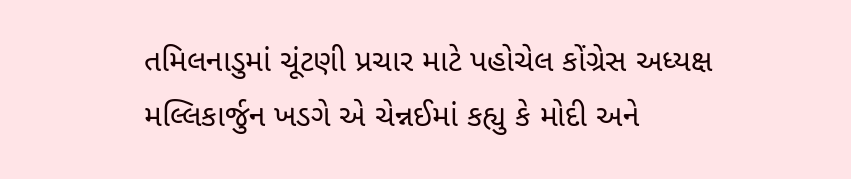તમિલનાડુમાં ચૂંટણી પ્રચાર માટે પહોચેલ કોંગ્રેસ અધ્યક્ષ મલ્લિકાર્જુન ખડગે એ ચેન્નઈમાં કહ્યુ કે મોદી અને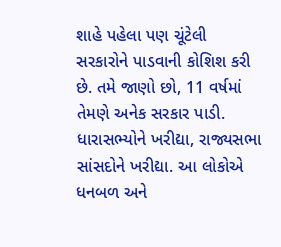શાહે પહેલા પણ ચૂંટેલી સરકારોને પાડવાની કોશિશ કરી છે. તમે જાણો છો, 11 વર્ષમાં તેમણે અનેક સરકાર પાડી. ધારાસભ્યોને ખરીદ્યા, રાજ્યસભા સાંસદોને ખરીદ્યા. આ લોકોએ ધનબળ અને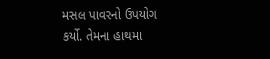મસલ પાવરનો ઉપયોગ કર્યો. તેમના હાથમા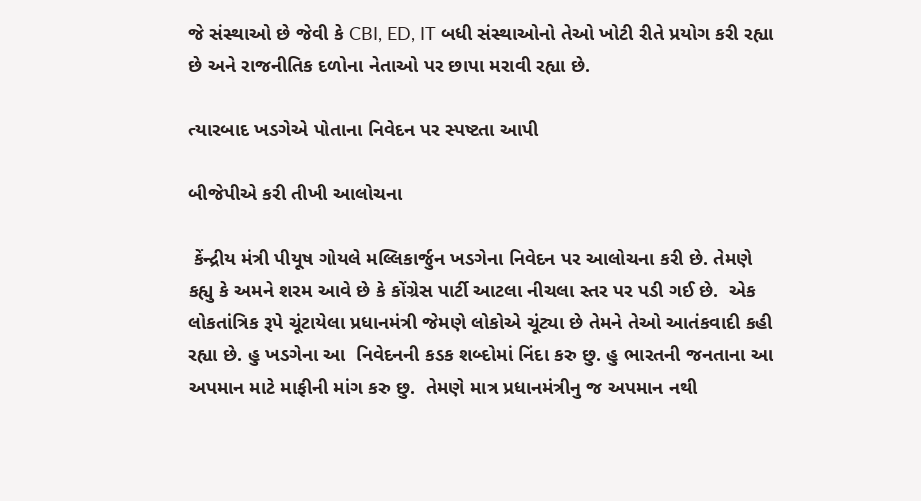જે સંસ્થાઓ છે જેવી કે CBI, ED, IT બધી સંસ્થાઓનો તેઓ ખોટી રીતે પ્રયોગ કરી રહ્યા છે અને રાજનીતિક દળોના નેતાઓ પર છાપા મરાવી રહ્યા છે.

ત્યારબાદ ખડગેએ પોતાના નિવેદન પર સ્પષ્ટતા આપી

બીજેપીએ કરી તીખી આલોચના

 કેંન્દ્રીય મંત્રી પીયૂષ ગોયલે મલ્લિકાર્જુન ખડગેના નિવેદન પર આલોચના કરી છે. તેમણે કહ્યુ કે અમને શરમ આવે છે કે કોંગ્રેસ પાર્ટી આટલા નીચલા સ્તર પર પડી ગઈ છે.  એક લોકતાંત્રિક રૂપે ચૂંટાયેલા પ્રધાનમંત્રી જેમણે લોકોએ ચૂંટ્યા છે તેમને તેઓ આતંકવાદી કહી રહ્યા છે. હુ ખડગેના આ  નિવેદનની કડક શબ્દોમાં નિંદા કરુ છુ. હુ ભારતની જનતાના આ અપમાન માટે માફીની માંગ કરુ છુ.  તેમણે માત્ર પ્રધાનમંત્રીનુ જ અપમાન નથી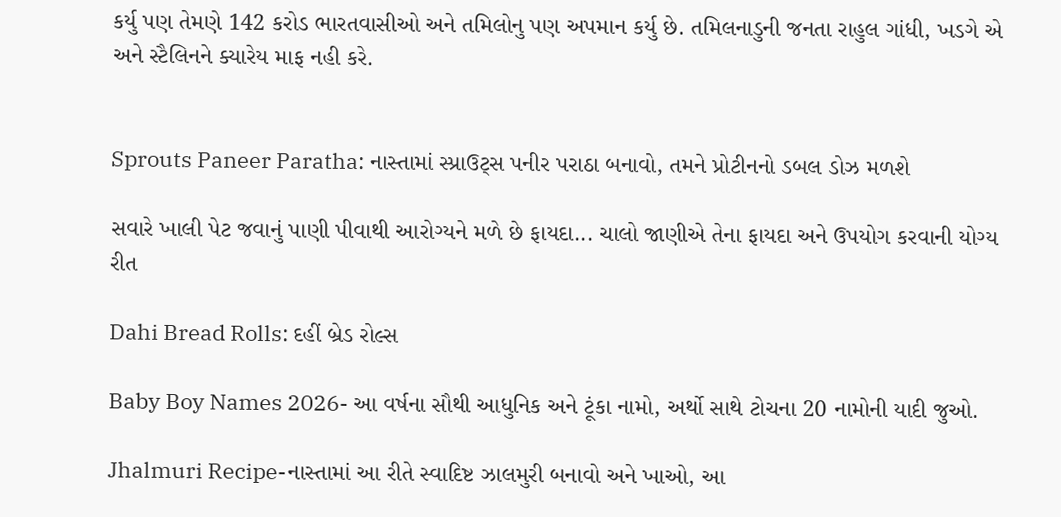કર્યુ પણ તેમણે 142 કરોડ ભારતવાસીઓ અને તમિલોનુ પણ અપમાન કર્યુ છે. તમિલનાડુની જનતા રાહુલ ગાંધી, ખડગે એ અને સ્ટૈલિનને ક્યારેય માફ નહી કરે.


Sprouts Paneer Paratha: નાસ્તામાં સ્પ્રાઉટ્સ પનીર પરાઠા બનાવો, તમને પ્રોટીનનો ડબલ ડોઝ મળશે

સવારે ખાલી પેટ જવાનું પાણી પીવાથી આરોગ્યને મળે છે ફાયદા... ચાલો જાણીએ તેના ફાયદા અને ઉપયોગ કરવાની યોગ્ય રીત

Dahi Bread Rolls: દહીં બ્રેડ રોલ્સ

Baby Boy Names 2026- આ વર્ષના સૌથી આધુનિક અને ટૂંકા નામો, અર્થો સાથે ટોચના 20 નામોની યાદી જુઓ.

Jhalmuri Recipe-નાસ્તામાં આ રીતે સ્વાદિષ્ટ ઝાલમુરી બનાવો અને ખાઓ, આ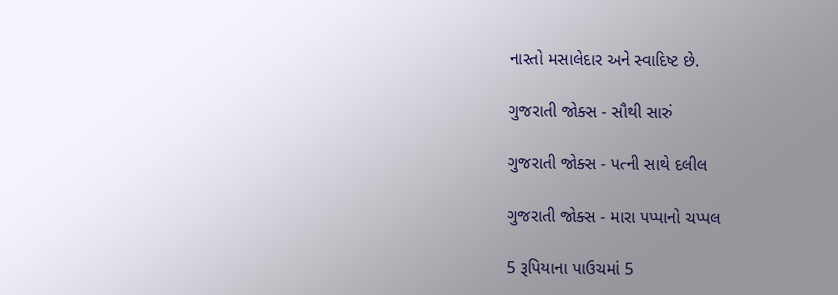નાસ્તો મસાલેદાર અને સ્વાદિષ્ટ છે.

ગુજરાતી જોક્સ - સૌથી સારું

ગુજરાતી જોક્સ - પત્ની સાથે દલીલ

ગુજરાતી જોક્સ - મારા પપ્પાનો ચપ્પલ

5 રૂપિયાના પાઉચમાં 5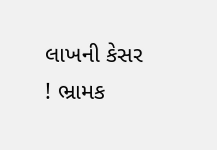લાખની કેસર ! ભ્રામક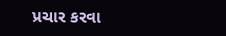પ્રચાર કરવા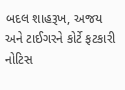બદલ શાહરૂખ, અજય અને ટાઈગરને કોર્ટે ફટકારી નોટિસ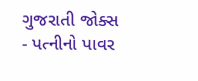ગુજરાતી જોક્સ - પત્નીનો પાવર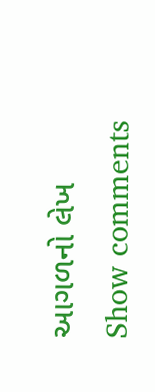આગળનો લેખ
Show comments